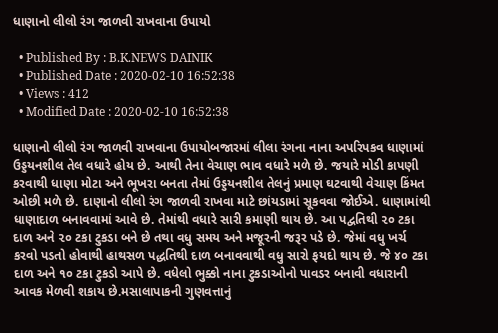ધાણાનો લીલો રંગ જાળવી રાખવાના ઉપાયો

  • Published By : B.K.NEWS DAINIK
  • Published Date : 2020-02-10 16:52:38
  • Views : 412
  • Modified Date : 2020-02-10 16:52:38

ધાણાનો લીલો રંગ જાળવી રાખવાના ઉપાયોબજારમાં લીલા રંગના નાના અપરિપકવ ધાણામાં ઉડ્ડયનશીલ તેલ વધારે હોય છે. આથી તેના વેચાણ ભાવ વધારે મળે છે. જયારે મોડી કાપણી કરવાથી ધાણા મોટા અને ભૂખરા બનતા તેમાં ઉડ્ડયનશીલ તેલનું પ્રમાણ ઘટવાથી વેચાણ કિંમત ઓછી મળે છે. દાણાનો લીલો રંગ જાળવી રાખવા માટે છાંયડામાં સૂકવવા જોઈએ. ધાણામાંથી ધાણાદાળ બનાવવામાં આવે છે. તેમાંથી વધારે સારી કમાણી થાય છે. આ પદ્વતિથી ૨૦ ટકા દાળ અને ૨૦ ટકા ટુકડા બને છે તથા વધુ સમય અને મજૂરની જરૂર પડે છે. જેમાં વધુ ખર્ચ કરવો પડતો હોવાથી હાથસળ પદ્ધતિથી દાળ બનાવવાથી વધુ સારો ફયદો થાય છે. જે ૪૦ ટકા દાળ અને ૧૦ ટકા ટુકડો આપે છે. વધેલો ભુક્કો નાના ટુકડાઓનો પાવડર બનાવી વધારાની આવક મેળવી શકાય છે.મસાલાપાકની ગુણવત્તાનું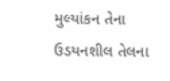મુલ્યાંકન તેના ઉડયનશીલ તેલના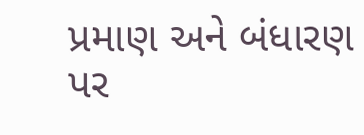પ્રમાણ અને બંધારણ પર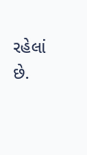રહેલાં છે.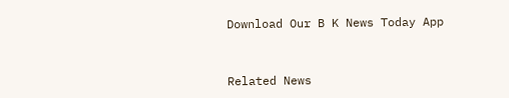Download Our B K News Today App



Related News